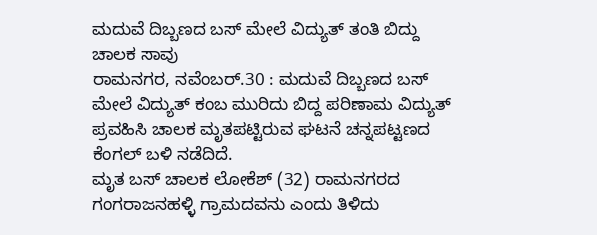ಮದುವೆ ದಿಬ್ಬಣದ ಬಸ್ ಮೇಲೆ ವಿದ್ಯುತ್ ತಂತಿ ಬಿದ್ದು ಚಾಲಕ ಸಾವು
ರಾಮನಗರ, ನವೆಂಬರ್.30 : ಮದುವೆ ದಿಬ್ಬಣದ ಬಸ್ ಮೇಲೆ ವಿದ್ಯುತ್ ಕಂಬ ಮುರಿದು ಬಿದ್ದ ಪರಿಣಾಮ ವಿದ್ಯುತ್ ಪ್ರವಹಿಸಿ ಚಾಲಕ ಮೃತಪಟ್ಟಿರುವ ಘಟನೆ ಚನ್ನಪಟ್ಟಣದ ಕೆಂಗಲ್ ಬಳಿ ನಡೆದಿದೆ.
ಮೃತ ಬಸ್ ಚಾಲಕ ಲೋಕೆಶ್ (32) ರಾಮನಗರದ ಗಂಗರಾಜನಹಳ್ಳಿ ಗ್ರಾಮದವನು ಎಂದು ತಿಳಿದು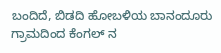ಬಂದಿದೆ, ಬಿಡದಿ ಹೋಬಳಿಯ ಬಾನಂದೂರು ಗ್ರಾಮದಿಂದ ಕೆಂಗಲ್ ನ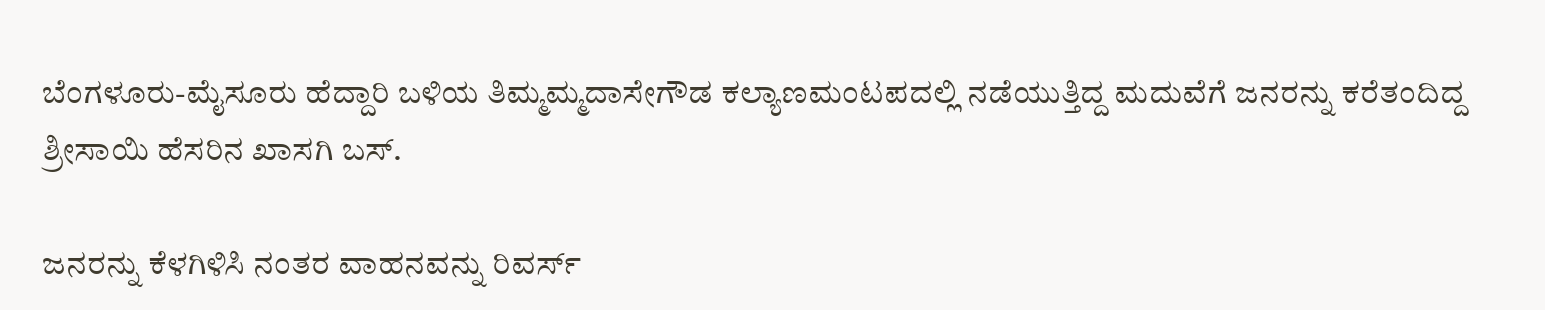ಬೆಂಗಳೂರು-ಮೈಸೂರು ಹೆದ್ದಾರಿ ಬಳಿಯ ತಿಮ್ಮಮ್ಮದಾಸೇಗೌಡ ಕಲ್ಯಾಣಮಂಟಪದಲ್ಲಿ ನಡೆಯುತ್ತಿದ್ದ ಮದುವೆಗೆ ಜನರನ್ನು ಕರೆತಂದಿದ್ದ ಶ್ರೀಸಾಯಿ ಹೆಸರಿನ ಖಾಸಗಿ ಬಸ್.

ಜನರನ್ನು ಕೆಳಗಿಳಿಸಿ ನಂತರ ವಾಹನವನ್ನು ರಿವರ್ಸ್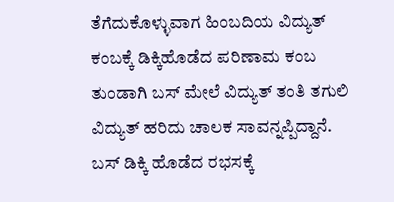ತೆಗೆದುಕೊಳ್ಳುವಾಗ ಹಿಂಬದಿಯ ವಿದ್ಯುತ್ ಕಂಬಕ್ಕೆ ಡಿಕ್ಕಿಹೊಡೆದ ಪರಿಣಾಮ ಕಂಬ ತುಂಡಾಗಿ ಬಸ್ ಮೇಲೆ ವಿದ್ಯುತ್ ತಂತಿ ತಗುಲಿ ವಿದ್ಯುತ್ ಹರಿದು ಚಾಲಕ ಸಾವನ್ನಪ್ಪಿದ್ದಾನೆ.
ಬಸ್ ಡಿಕ್ಕಿ ಹೊಡೆದ ರಭಸಕ್ಕೆ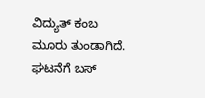ವಿದ್ಯುತ್ ಕಂಬ ಮೂರು ತುಂಡಾಗಿದೆ. ಘಟನೆಗೆ ಬಸ್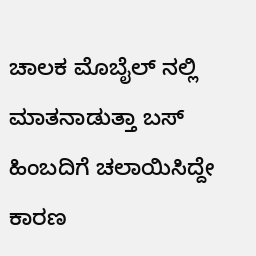ಚಾಲಕ ಮೊಬೈಲ್ ನಲ್ಲಿ ಮಾತನಾಡುತ್ತಾ ಬಸ್ ಹಿಂಬದಿಗೆ ಚಲಾಯಿಸಿದ್ದೇ ಕಾರಣ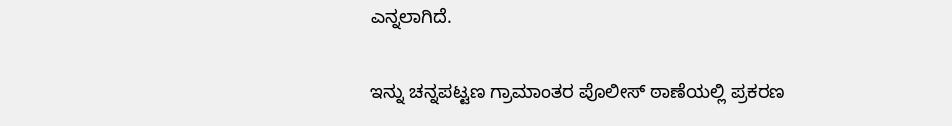ಎನ್ನಲಾಗಿದೆ.

ಇನ್ನು ಚನ್ನಪಟ್ಟಣ ಗ್ರಾಮಾಂತರ ಪೊಲೀಸ್ ಠಾಣೆಯಲ್ಲಿ ಪ್ರಕರಣ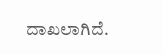ದಾಖಲಾಗಿದೆ.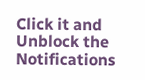Click it and Unblock the Notifications